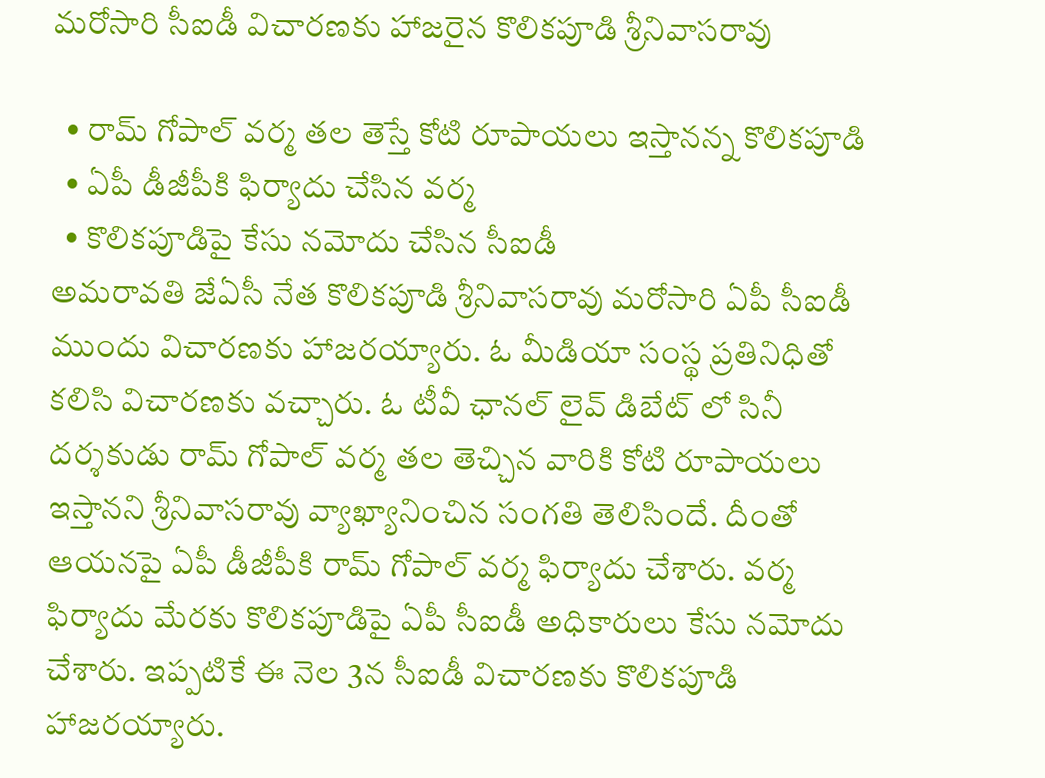మరోసారి సీఐడీ విచారణకు హాజరైన కొలికపూడి శ్రీనివాసరావు

  • రామ్ గోపాల్ వర్మ తల తెస్తే కోటి రూపాయలు ఇస్తానన్న కొలికపూడి
  • ఏపీ డీజీపీకి ఫిర్యాదు చేసిన వర్మ
  • కొలికపూడిపై కేసు నమోదు చేసిన సీఐడీ
అమరావతి జేఏసీ నేత కొలికపూడి శ్రీనివాసరావు మరోసారి ఏపీ సీఐడీ ముందు విచారణకు హాజరయ్యారు. ఓ మీడియా సంస్థ ప్రతినిధితో కలిసి విచారణకు వచ్చారు. ఓ టీవీ ఛానల్ లైవ్ డిబేట్ లో సినీ దర్శకుడు రామ్ గోపాల్ వర్మ తల తెచ్చిన వారికి కోటి రూపాయలు ఇస్తానని శ్రీనివాసరావు వ్యాఖ్యానించిన సంగతి తెలిసిందే. దీంతో ఆయనపై ఏపీ డీజీపీకి రామ్ గోపాల్ వర్మ ఫిర్యాదు చేశారు. వర్మ ఫిర్యాదు మేరకు కొలికపూడిపై ఏపీ సీఐడీ అధికారులు కేసు నమోదు చేశారు. ఇప్పటికే ఈ నెల 3న సీఐడీ విచారణకు కొలికపూడి హాజరయ్యారు.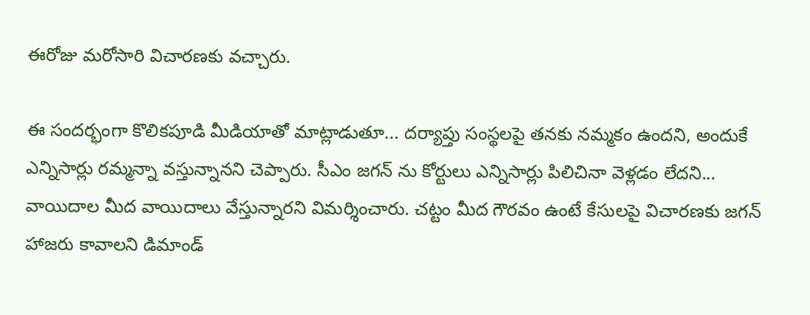ఈరోజు మరోసారి విచారణకు వచ్చారు.

ఈ సందర్భంగా కొలికపూడి మీడియాతో మాట్లాడుతూ... దర్యాప్తు సంస్థలపై తనకు నమ్మకం ఉందని, అందుకే ఎన్నిసార్లు రమ్మన్నా వస్తున్నానని చెప్పారు. సీఎం జగన్ ను కోర్టులు ఎన్నిసార్లు పిలిచినా వెళ్లడం లేదని... వాయిదాల మీద వాయిదాలు వేస్తున్నారని విమర్శించారు. చట్టం మీద గౌరవం ఉంటే కేసులపై విచారణకు జగన్ హాజరు కావాలని డిమాండ్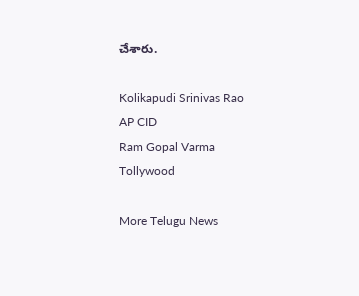చేశారు.

Kolikapudi Srinivas Rao
AP CID
Ram Gopal Varma
Tollywood

More Telugu News